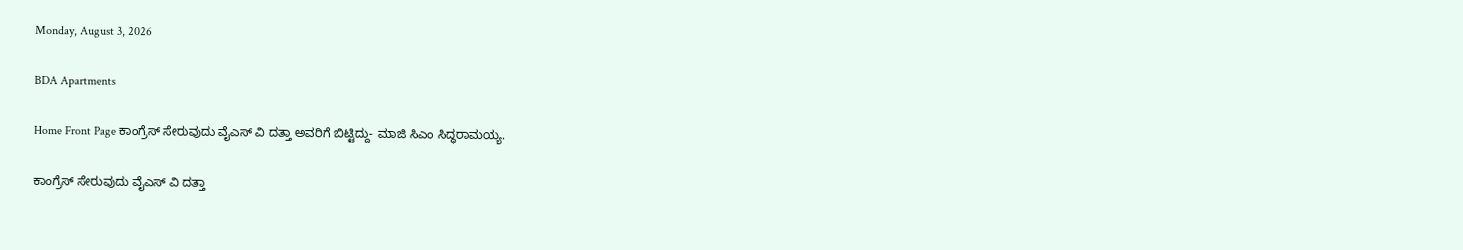Monday, August 3, 2026

BDA Apartments

Home Front Page ಕಾಂಗ್ರೆಸ್ ಸೇರುವುದು ವೈಎಸ್ ವಿ ದತ್ತಾ ಅವರಿಗೆ ಬಿಟ್ಟಿದ್ದು- ಮಾಜಿ ಸಿಎಂ ಸಿದ್ಧರಾಮಯ್ಯ.

ಕಾಂಗ್ರೆಸ್ ಸೇರುವುದು ವೈಎಸ್ ವಿ ದತ್ತಾ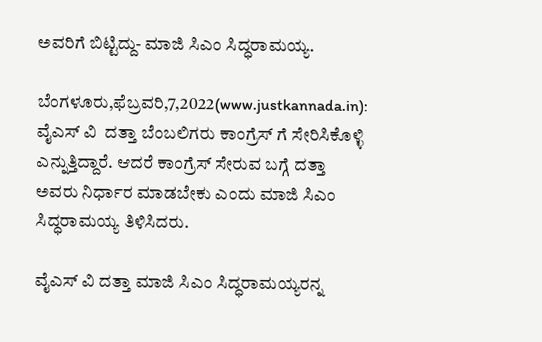ಅವರಿಗೆ ಬಿಟ್ಟಿದ್ದು- ಮಾಜಿ ಸಿಎಂ ಸಿದ್ಧರಾಮಯ್ಯ.

ಬೆಂಗಳೂರು,ಫೆಬ್ರವರಿ,7,2022(www.justkannada.in):  ವೈಎಸ್ ವಿ  ದತ್ತಾ ಬೆಂಬಲಿಗರು ಕಾಂಗ್ರೆಸ್ ಗೆ ಸೇರಿಸಿಕೊಳ್ಳಿ ಎನ್ನುತ್ತಿದ್ದಾರೆ. ಆದರೆ ಕಾಂಗ್ರೆಸ್ ಸೇರುವ ಬಗ್ಗೆ ದತ್ತಾ ಅವರು ನಿರ್ಧಾರ ಮಾಡಬೇಕು ಎಂದು ಮಾಜಿ ಸಿಎಂ ಸಿದ‍್ಧರಾಮಯ್ಯ ತಿಳಿಸಿದರು.

ವೈಎಸ್ ವಿ ದತ್ತಾ ಮಾಜಿ ಸಿಎಂ ಸಿದ‍್ಧರಾಮಯ್ಯರನ್ನ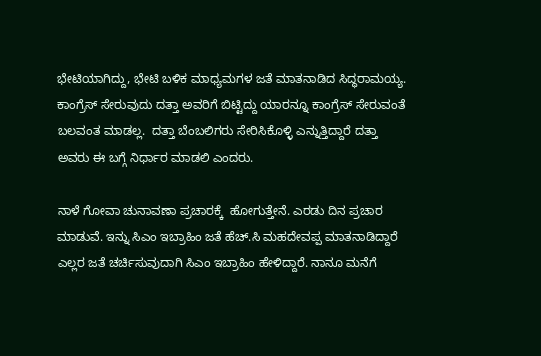ಭೇಟಿಯಾಗಿದ್ದು, ಭೇಟಿ ಬಳಿಕ ಮಾಧ್ಯಮಗಳ ಜತೆ ಮಾತನಾಡಿದ ಸಿದ್ಧರಾಮಯ್ಯ. ಕಾಂಗ್ರೆಸ್ ಸೇರುವುದು ದತ್ತಾ ಅವರಿಗೆ ಬಿಟ್ಟಿದ್ದು ಯಾರನ್ನೂ ಕಾಂಗ್ರೆಸ್ ಸೇರುವಂತೆ ಬಲವಂತ ಮಾಡಲ್ಲ.  ದತ್ತಾ ಬೆಂಬಲಿಗರು ಸೇರಿಸಿಕೊಳ್ಳಿ ಎನ್ನುತ್ತಿದ್ದಾರೆ ದತ್ತಾ  ಅವರು ಈ ಬಗ್ಗೆ ನಿರ್ಧಾರ ಮಾಡಲಿ ಎಂದರು.

ನಾಳೆ ಗೋವಾ ಚುನಾವಣಾ ಪ್ರಚಾರಕ್ಕೆ  ಹೋಗುತ್ತೇನೆ. ಎರಡು ದಿನ ಪ್ರಚಾರ ಮಾಡುವೆ. ಇನ್ನು ಸಿಎಂ ಇಬ್ರಾಹಿಂ ಜತೆ ಹೆಚ್.ಸಿ ಮಹದೇವಪ್ಪ ಮಾತನಾಡಿದ್ದಾರೆ ಎಲ್ಲರ ಜತೆ ಚರ್ಚಿಸುವುದಾಗಿ ಸಿಎಂ ಇಬ್ರಾಹಿಂ ಹೇಳಿದ್ದಾರೆ. ನಾನೂ ಮನೆಗೆ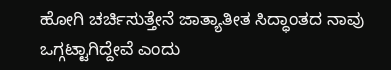ಹೋಗಿ ಚರ್ಚಿಸುತ್ತೇನೆ ಜಾತ್ಯಾತೀತ ಸಿದ್ಧಾಂತದ ನಾವು ಒಗ್ಗಟ್ಟಾಗಿದ್ದೇವೆ ಎಂದು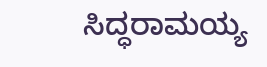ಸಿದ‍್ಧರಾಮಯ್ಯ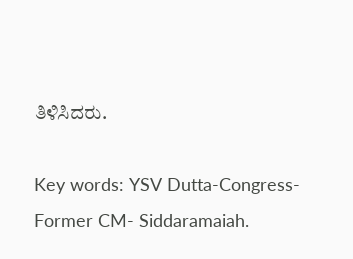ತಿಳಿಸಿದರು.

Key words: YSV Dutta-Congress-Former CM- Siddaramaiah.